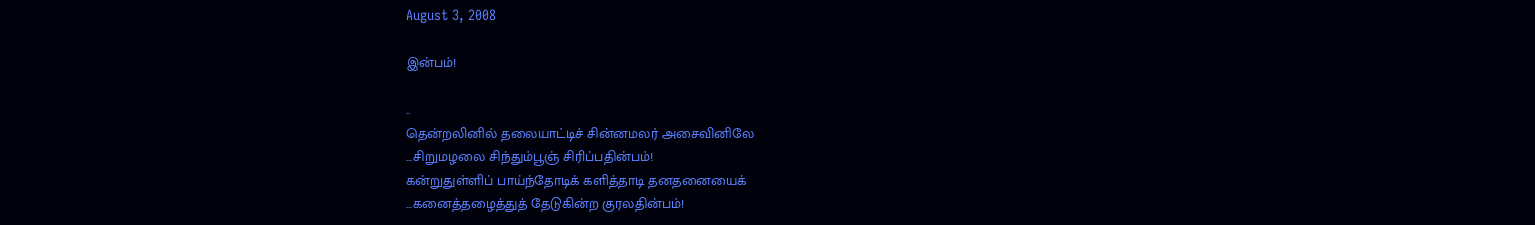August 3, 2008

இன்பம்!

..
தென்றலினில் தலையாட்டிச் சின்னமலர் அசைவினிலே
...சிறுமழலை சிந்தும்பூஞ் சிரிப்பதின்பம்!
கன்றுதுள்ளிப் பாய்ந்தோடிக் களித்தாடி தனதனையைக்
...கனைத்தழைத்துத் தேடுகின்ற குரலதின்பம்!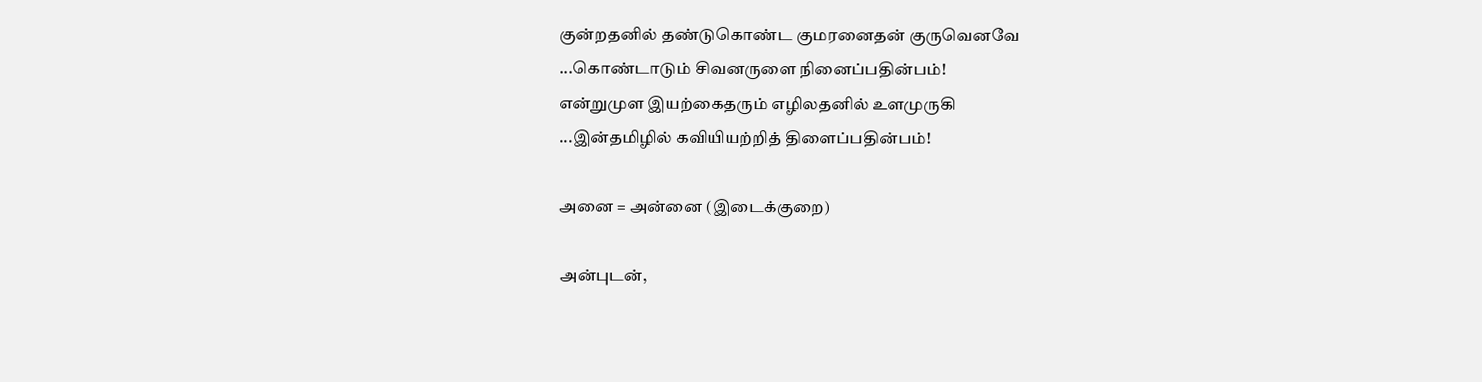குன்றதனில் தண்டுகொண்ட குமரனைதன் குருவெனவே
...கொண்டாடும் சிவனருளை நினைப்பதின்பம்!
என்றுமுள இயற்கைதரும் எழிலதனில் உளமுருகி
...இன்தமிழில் கவியியற்றித் திளைப்பதின்பம்!

அனை = அன்னை (இடைக்குறை)

அன்புடன்,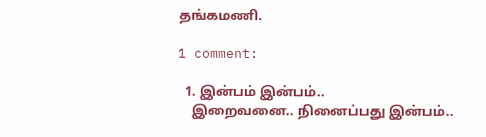தங்கமணி.

1 comment:

  1. இன்பம் இன்பம்..
    இறைவனை.. நினைப்பது இன்பம்..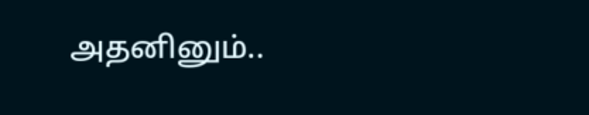அதனினும்..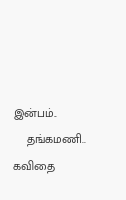இன்பம்..
    தங்கமணி.. கவிதை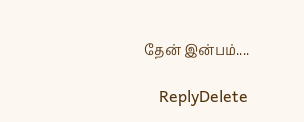தேன் இன்பம்....

    ReplyDelete